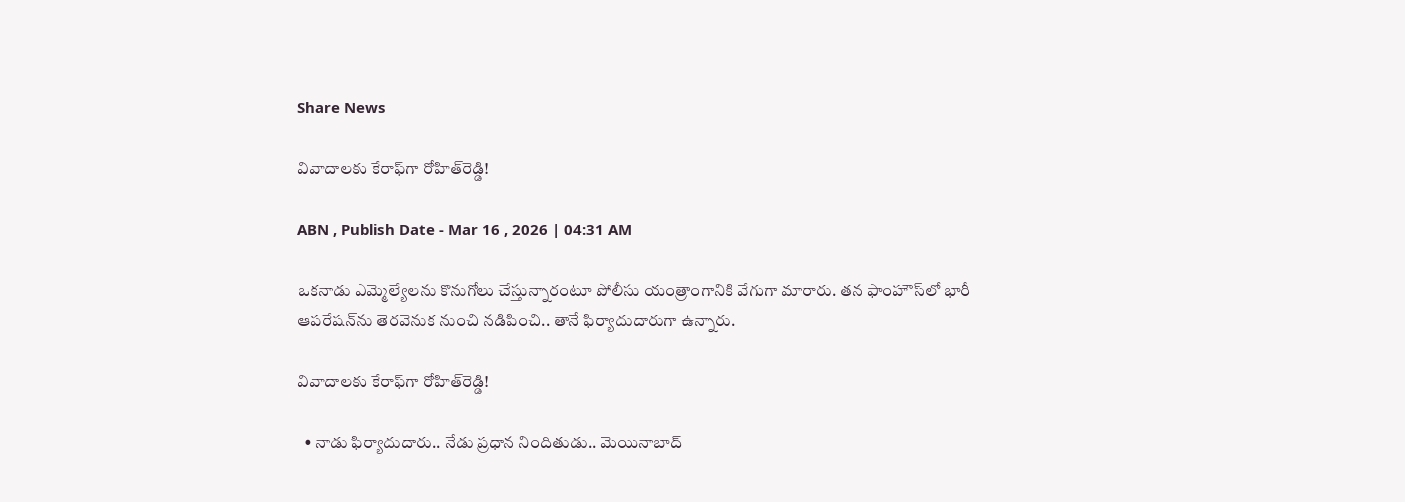Share News

వివాదాలకు కేరాఫ్‌‌గా రోహిత్‌రెడ్డి!

ABN , Publish Date - Mar 16 , 2026 | 04:31 AM

ఒకనాడు ఎమ్మెల్యేలను కొనుగోలు చేస్తున్నారంటూ పోలీసు యంత్రాంగానికి వేగుగా మారారు. తన ఫాంహౌస్‌లో భారీ ఆపరేషన్‌ను తెరవెనుక నుంచి నడిపించి.. తానే ఫిర్యాదుదారుగా ఉన్నారు.

వివాదాలకు కేరాఫ్‌‌గా రోహిత్‌రెడ్డి!

  • నాడు ఫిర్యాదుదారు.. నేడు ప్రధాన నిందితుడు.. మెయినాబాద్‌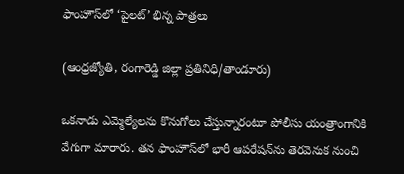ఫాంహౌస్‌లో ‘పైలట్‌’ భిన్న పాత్రలు

(ఆంధ్రజ్యోతి, రంగారెడ్డి జిల్లా ప్రతినిధి/తాండూరు)

ఒకనాడు ఎమ్మెల్యేలను కొనుగోలు చేస్తున్నారంటూ పోలీసు యంత్రాంగానికి వేగుగా మారారు. తన ఫాంహౌస్‌లో భారీ ఆపరేషన్‌ను తెరవెనుక నుంచి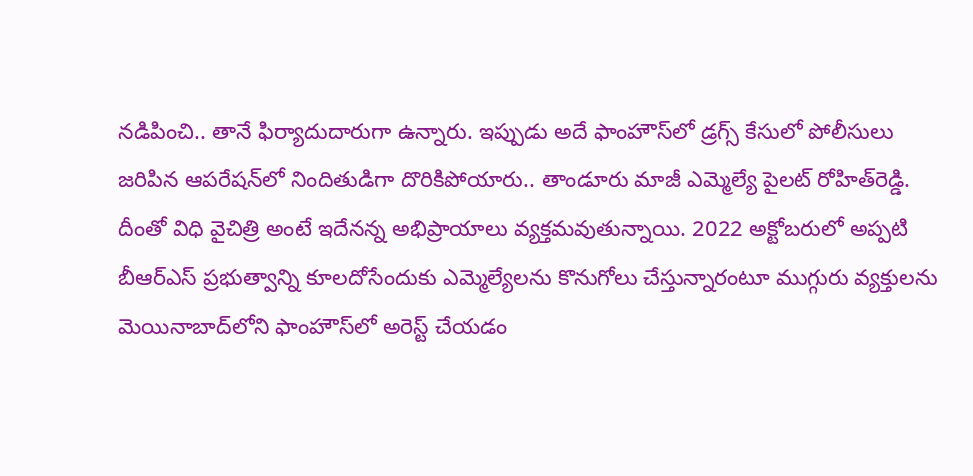నడిపించి.. తానే ఫిర్యాదుదారుగా ఉన్నారు. ఇప్పుడు అదే ఫాంహౌస్‌లో డ్రగ్స్‌ కేసులో పోలీసులు జరిపిన ఆపరేషన్‌లో నిందితుడిగా దొరికిపోయారు.. తాండూరు మాజీ ఎమ్మెల్యే పైలట్‌ రోహిత్‌రెడ్డి. దీంతో విధి వైచిత్రి అంటే ఇదేనన్న అభిప్రాయాలు వ్యక్తమవుతున్నాయి. 2022 అక్టోబరులో అప్పటి బీఆర్‌ఎస్‌ ప్రభుత్వాన్ని కూలదోసేందుకు ఎమ్మెల్యేలను కొనుగోలు చేస్తున్నారంటూ ముగ్గురు వ్యక్తులను మెయినాబాద్‌లోని ఫాంహౌస్‌లో అరెస్ట్‌ చేయడం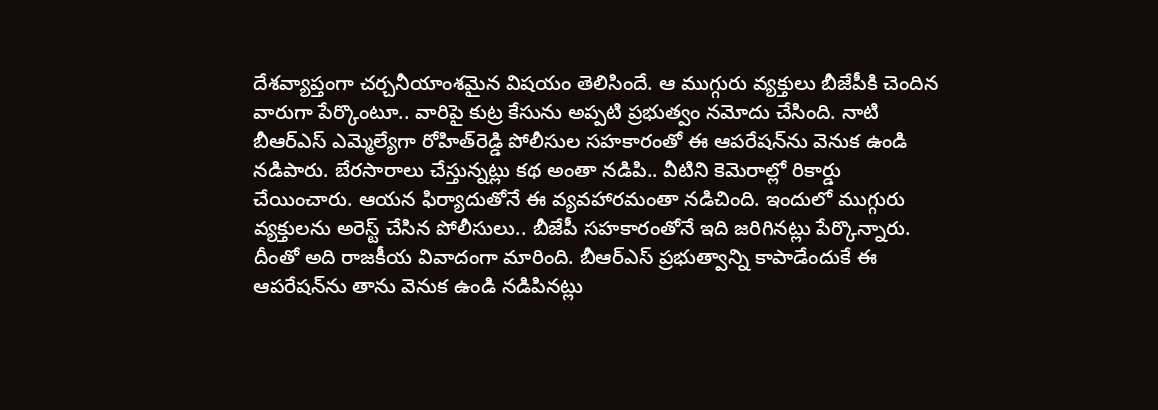దేశవ్యాప్తంగా చర్చనీయాంశమైన విషయం తెలిసిందే. ఆ ముగ్గురు వ్యక్తులు బీజేపీకి చెందిన వారుగా పేర్కొంటూ.. వారిపై కుట్ర కేసును అప్పటి ప్రభుత్వం నమోదు చేసింది. నాటి బీఆర్‌ఎస్‌ ఎమ్మెల్యేగా రోహిత్‌రెడ్డి పోలీసుల సహకారంతో ఈ ఆపరేషన్‌ను వెనుక ఉండి నడిపారు. బేరసారాలు చేస్తున్నట్లు కథ అంతా నడిపి.. వీటిని కెమెరాల్లో రికార్డు చేయించారు. ఆయన ఫిర్యాదుతోనే ఈ వ్యవహారమంతా నడిచింది. ఇందులో ముగ్గురు వ్యక్తులను అరెస్ట్‌ చేసిన పోలీసులు.. బీజేపీ సహకారంతోనే ఇది జరిగినట్లు పేర్కొన్నారు. దీంతో అది రాజకీయ వివాదంగా మారింది. బీఆర్‌ఎస్‌ ప్రభుత్వాన్ని కాపాడేందుకే ఈ ఆపరేషన్‌ను తాను వెనుక ఉండి నడిపినట్లు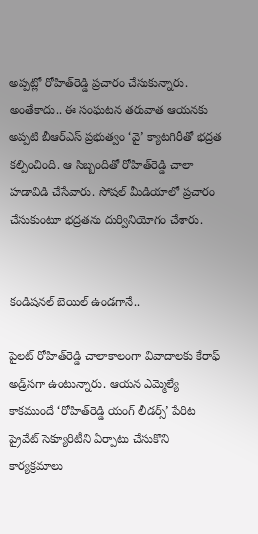అప్పట్లో రోహిత్‌రెడ్డి ప్రచారం చేసుకున్నారు. అంతేకాదు.. ఈ సంఘటన తరువాత ఆయనకు అప్పటి బీఆర్‌ఎస్‌ ప్రభుత్వం ‘వై’ క్యాటగిరీతో భద్రత కల్పించింది. ఆ సిబ్బందితో రోహిత్‌రెడ్డి చాలా హడావిడి చేసేవారు. సోషల్‌ మీడియాలో ప్రచారం చేసుకుంటూ భద్రతను దుర్వినియోగం చేశారు.


కండిషనల్‌ బెయిల్‌ ఉండగానే..

పైలట్‌ రోహిత్‌రెడ్డి చాలాకాలంగా వివాదాలకు కేరాఫ్‌ అడ్ర్‌సగా ఉంటున్నారు. ఆయన ఎమ్మెల్యే కాకముందే ‘రోహిత్‌రెడ్డి యంగ్‌ లీడర్స్‌’ పేరిట ప్రైవేట్‌ సెక్యూరిటీని ఏర్పాటు చేసుకొని కార్యక్రమాలు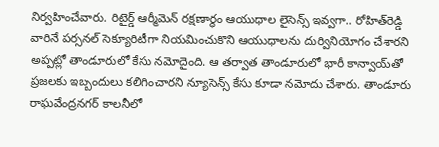నిర్వహించేవారు. రిటైర్డ్‌ ఆర్మీమెన్‌ రక్షణార్థం ఆయుధాల లైసెన్స్‌ ఇవ్వగా.. రోహిత్‌రెడ్డి వారినే పర్సనల్‌ సెక్యూరిటీగా నియమించుకొని ఆయుధాలను దుర్వినియోగం చేశారని అప్పట్లో తాండూరులో కేసు నమోదైంది. ఆ తర్వాత తాండూరులో భారీ కాన్వాయ్‌తో ప్రజలకు ఇబ్బందులు కలిగించారని న్యూసెన్స్‌ కేసు కూడా నమోదు చేశారు. తాండూరు రాఘవేంద్రనగర్‌ కాలనీలో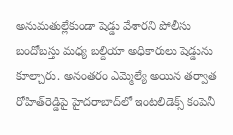అనుమతుల్లేకుండా షెడ్డు వేశారని పోలీసు బందోబస్తు మధ్య బల్దియా అధికారులు షెడ్డును కూల్చారు. అనంతరం ఎమ్మెల్యే అయిన తర్వాత రోహిత్‌రెడ్డిపై హైదరాబాద్‌లో ఇంటలిడెక్స్‌ కంపెనీ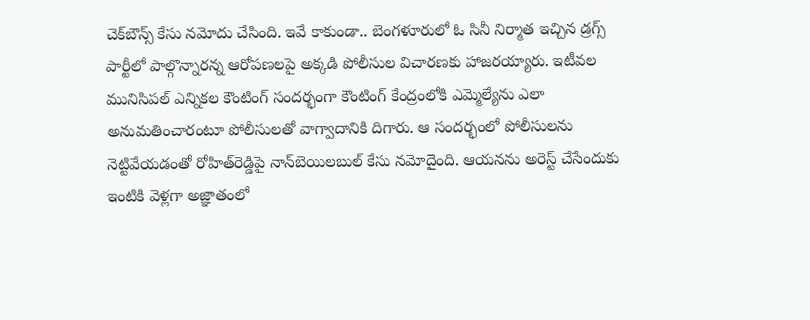చెక్‌బౌన్స్‌ కేసు నమోదు చేసింది. ఇవే కాకుండా.. బెంగళూరులో ఓ సినీ నిర్మాత ఇచ్చిన డ్రగ్స్‌ పార్టీలో పాల్గొన్నారన్న ఆరోపణలపై అక్కడి పోలీసుల విచారణకు హాజరయ్యారు. ఇటీవల మునిసిపల్‌ ఎన్నికల కౌంటింగ్‌ సందర్భంగా కౌంటింగ్‌ కేంద్రంలోకి ఎమ్మెల్యేను ఎలా అనుమతించారంటూ పోలీసులతో వాగ్వాదానికి దిగారు. ఆ సందర్భంలో పోలీసులను నెట్టివేయడంతో రోహిత్‌రెడ్డిపై నాన్‌బెయిలబుల్‌ కేసు నమోదైంది. ఆయనను అరెస్ట్‌ చేసేందుకు ఇంటికి వెళ్లగా అజ్ఞాతంలో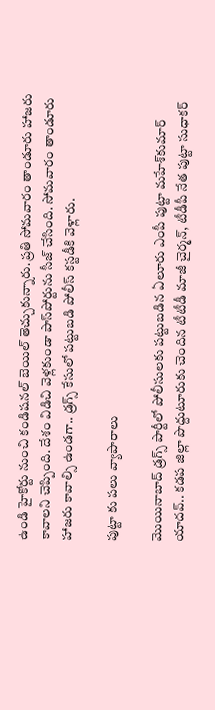ఉండి హైకోర్టు నుంచి కండిషనల్‌ బెయిల్‌ తెచ్చుకున్నారు. ప్రతి సోమవారం తాండూరు హాజరు కావాలని చెప్పింది. దేశం విడిచి వెళ్లకుండా పాస్‌పోర్టును సీజ్‌ చేసింది. సోమవారం తాండూరు హాజరు కావాల్సి ఉండగా.. డ్రగ్స్‌ కేసులో పట్టుబడి పోలీస్‌ కస్టడీకి వెళ్లారు.

పుట్టా కు పలు వ్యాపారాలు

మొయినాబాద్‌ డ్రగ్స్‌ పార్టీలో పోలీసులకు పట్టుబడిన ఏలూరు ఎంపీ పుట్టా మహేశ్‌కుమార్‌ యాదవ్‌.. కడప జిల్లా పొద్దుటూరుకు చెందిన టీటీడీ మాజీ చైర్మన్‌, టీడీపీ నేత పుట్టా సుధాకర్‌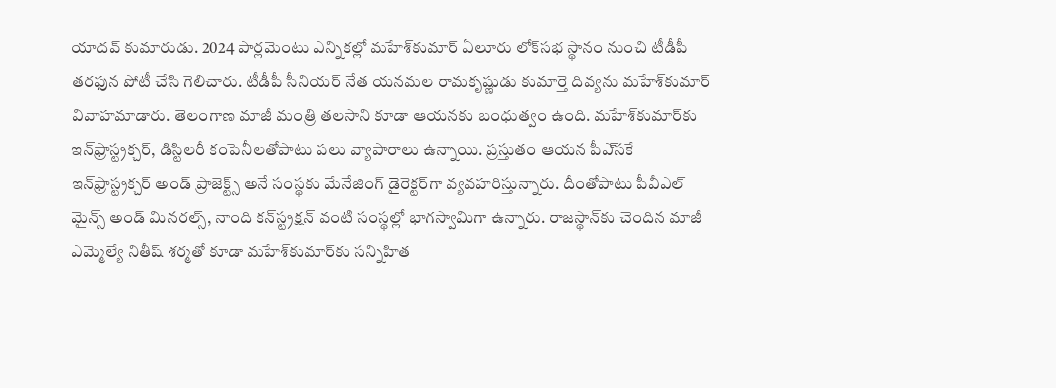యాదవ్‌ కుమారుడు. 2024 పార్లమెంటు ఎన్నికల్లో మహేశ్‌కుమార్‌ ఏలూరు లోక్‌సభ స్థానం నుంచి టీడీపీ తరఫున పోటీ చేసి గెలిచారు. టీడీపీ సీనియర్‌ నేత యనమల రామకృష్ణుడు కుమార్తె దివ్యను మహేశ్‌కుమార్‌ వివాహమాడారు. తెలంగాణ మాజీ మంత్రి తలసాని కూడా ఆయనకు బంధుత్వం ఉంది. మహేశ్‌కుమార్‌కు ఇన్‌ఫ్రాస్ట్రక్చర్‌, డిస్టిలరీ కంపెనీలతోపాటు పలు వ్యాపారాలు ఉన్నాయి. ప్రస్తుతం ఆయన పీఎ్‌సకే ఇన్‌ఫ్రాస్ట్రక్చర్‌ అండ్‌ ప్రాజెక్ట్స్‌ అనే సంస్థకు మేనేజింగ్‌ డైరెక్టర్‌గా వ్యవహరిస్తున్నారు. దీంతోపాటు పీవీఎల్‌ మైన్స్‌ అండ్‌ మినరల్స్‌, నాంది కన్‌స్ట్రక్షన్‌ వంటి సంస్థల్లో భాగస్వామిగా ఉన్నారు. రాజస్థాన్‌కు చెందిన మాజీ ఎమ్మెల్యే నితీష్‌ శర్మతో కూడా మహేశ్‌కుమార్‌కు సన్నిహిత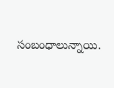సంబంధాలున్నాయి.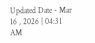Updated Date - Mar 16 , 2026 | 04:31 AM